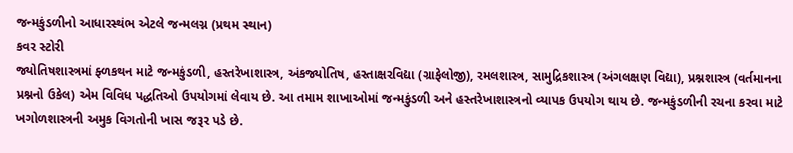જન્મકુંડળીનો આધારસ્થંભ એટલે જન્મલગ્ન (પ્રથમ સ્થાન)
કવર સ્ટોરી
જ્યોતિષશાસ્ત્રમાં ફ્ળકથન માટે જન્મકુંડળી, હસ્તરેખાશાસ્ત્ર, અંકજ્યોતિષ, હસ્તાક્ષરવિદ્યા (ગ્રાફેલોજી), રમલશાસ્ત્ર, સામુદ્રિકશાસ્ત્ર (અંગલક્ષણ વિદ્યા), પ્રશ્નશાસ્ત્ર (વર્તમાનના પ્રશ્નનો ઉકેલ) એમ વિવિધ પદ્ધતિઓ ઉપયોગમાં લેવાય છે. આ તમામ શાખાઓમાં જન્મકુંડળી અને હસ્તરેખાશાસ્ત્રનો વ્યાપક ઉપયોગ થાય છે. જન્મકુંડળીની રચના કરવા માટે ખગોળશાસ્ત્રની અમુક વિગતોની ખાસ જરૂર પડે છે.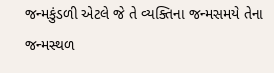જન્મકુંડળી એટલે જે તે વ્યક્તિના જન્મસમયે તેના જન્મસ્થળ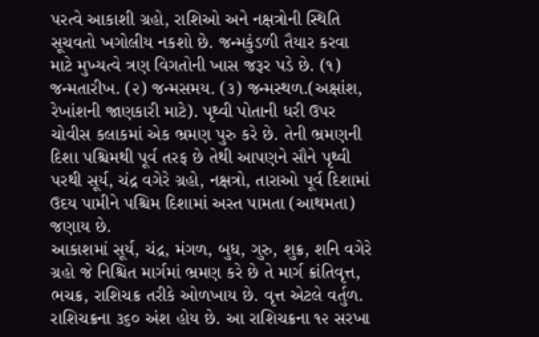પરત્વે આકાશી ગ્રહો, રાશિઓ અને નક્ષત્રોની સ્થિતિ સૂચવતો ખગોલીય નકશો છે. જન્મકુંડળી તૈયાર કરવા માટે મુખ્યત્વે ત્રણ વિગતોની ખાસ જરૂર પડે છે. (૧) જન્મતારીખ. (૨) જન્મસમય. (૩) જન્મસ્થળ.(અક્ષાંશ, રેખાંશની જાણકારી માટે). પૃથ્વી પોતાની ધરી ઉપર ચોવીસ કલાકમાં એક ભ્રમણ પુરુ કરે છે. તેની ભ્રમણની દિશા પશ્ચિમથી પૂર્વ તરફ છે તેથી આપણને સૌને પૃથ્વી પરથી સૂર્ય, ચંદ્ર વગેરે ગ્રહો, નક્ષત્રો, તારાઓ પૂર્વ દિશામાં ઉદય પામીને પશ્ચિમ દિશામાં અસ્ત પામતા (આથમતા) જણાય છે.
આકાશમાં સૂર્ય, ચંદ્ર, મંગળ, બુધ, ગુરુ, શુક્ર, શનિ વગેરે ગ્રહો જે નિશ્ચિત માર્ગમાં ભ્રમણ કરે છે તે માર્ગ ક્રાંતિવૃત્ત, ભચક્ર, રાશિચક્ર તરીકે ઓળખાય છે. વૃત્ત એટલે વર્તુળ. રાશિચક્રના ૩૬૦ અંશ હોય છે. આ રાશિચક્રના ૧૨ સરખા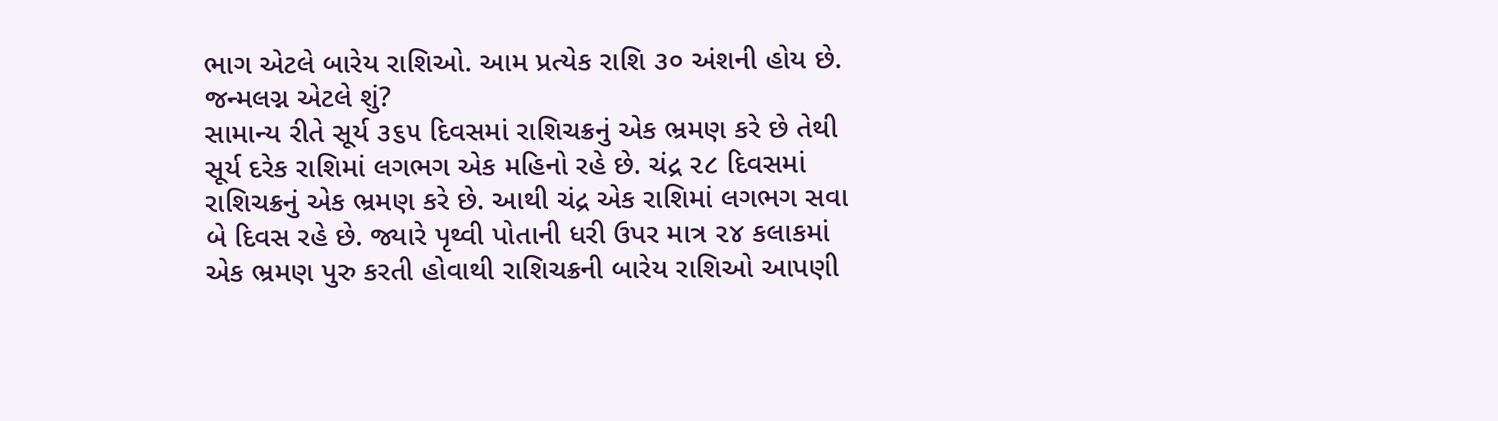ભાગ એટલે બારેય રાશિઓ. આમ પ્રત્યેક રાશિ ૩૦ અંશની હોય છે.
જન્મલગ્ન એટલે શું?
સામાન્ય રીતે સૂર્ય ૩૬૫ દિવસમાં રાશિચક્રનું એક ભ્રમણ કરે છે તેથી સૂર્ય દરેક રાશિમાં લગભગ એક મહિનો રહે છે. ચંદ્ર ૨૮ દિવસમાં રાશિચક્રનું એક ભ્રમણ કરે છે. આથી ચંદ્ર એક રાશિમાં લગભગ સવા બે દિવસ રહે છે. જ્યારે પૃથ્વી પોતાની ધરી ઉપર માત્ર ૨૪ કલાકમાં એક ભ્રમણ પુરુ કરતી હોવાથી રાશિચક્રની બારેય રાશિઓ આપણી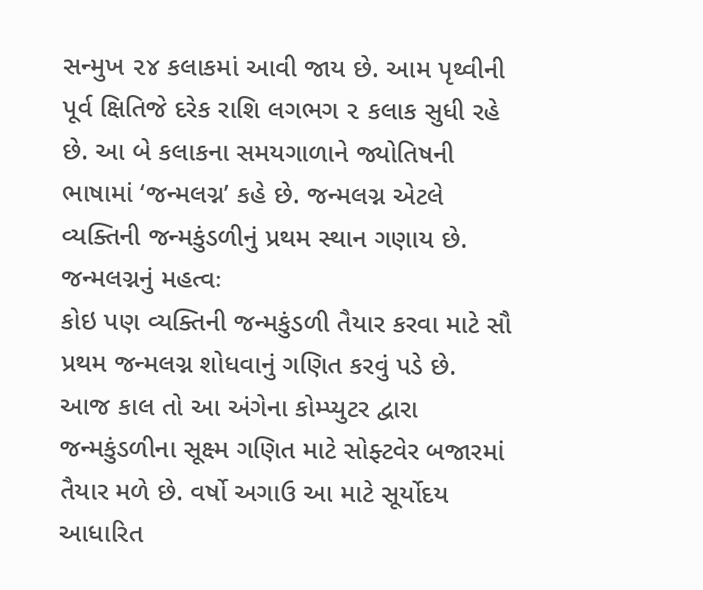સન્મુખ ૨૪ કલાકમાં આવી જાય છે. આમ પૃથ્વીની પૂર્વ ક્ષિતિજે દરેક રાશિ લગભગ ૨ કલાક સુધી રહે છે. આ બે કલાકના સમયગાળાને જ્યોતિષની ભાષામાં ‘જન્મલગ્ન’ કહે છે. જન્મલગ્ન એટલે વ્યક્તિની જન્મકુંડળીનું પ્રથમ સ્થાન ગણાય છે.
જન્મલગ્નનું મહત્વઃ
કોઇ પણ વ્યક્તિની જન્મકુંડળી તૈયાર કરવા માટે સૌ પ્રથમ જન્મલગ્ન શોધવાનું ગણિત કરવું પડે છે. આજ કાલ તો આ અંગેના કોમ્પ્યુટર દ્વારા જન્મકુંડળીના સૂક્ષ્મ ગણિત માટે સોફ્ટવેર બજારમાં તૈયાર મળે છે. વર્ષો અગાઉ આ માટે સૂર્યોદય આધારિત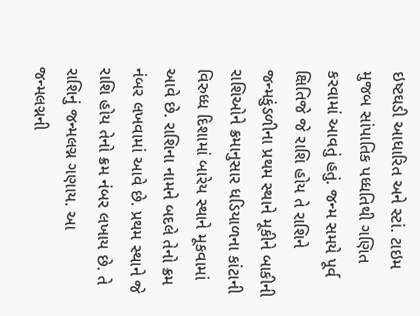ઇષ્ટઘડી આધારિત અને સ્ટાં. ટાઇમ મુજબ સાંપાતિક પધ્ધતિથી ગણિત કરવામાં આવતું હતું. જન્મ સમયે પૂર્વ ક્ષિતિજે જે રાશિ હોય તે રાશિને જન્મકુંડળીના પ્રથમ સ્થાને મૂકીને બાકીની રાશિઓને ક્રમાનુસાર ધડિયાળના કાંટાની વિરુધ્ધ દિશામાં બારેય સ્થાને મૂકવામાં આવે છે. રાશિના નામને બદલે તેનો ક્રમ નંબર લખવામાં આવે છે. પ્રથમ સ્થાને જે રાશિ હોય તેનો ક્રમ નંબર લખાય છે. તે રાશિનું જન્મલગ્ન ગણાય. આ જન્મલગ્નની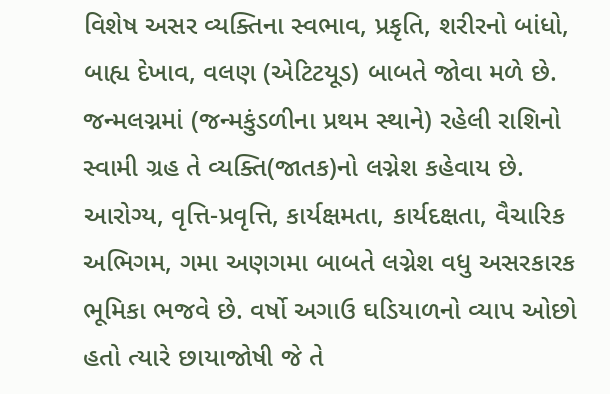વિશેષ અસર વ્યક્તિના સ્વભાવ, પ્રકૃતિ, શરીરનો બાંધો, બાહ્ય દેખાવ, વલણ (એટિટયૂડ) બાબતે જોવા મળે છે. જન્મલગ્નમાં (જન્મકુંડળીના પ્રથમ સ્થાને) રહેલી રાશિનો સ્વામી ગ્રહ તે વ્યક્તિ(જાતક)નો લગ્નેશ કહેવાય છે. આરોગ્ય, વૃત્તિ-પ્રવૃત્તિ, કાર્યક્ષમતા, કાર્યદક્ષતા, વૈચારિક અભિગમ, ગમા અણગમા બાબતે લગ્નેશ વધુ અસરકારક ભૂમિકા ભજવે છે. વર્ષો અગાઉ ઘડિયાળનો વ્યાપ ઓછો હતો ત્યારે છાયાજોષી જે તે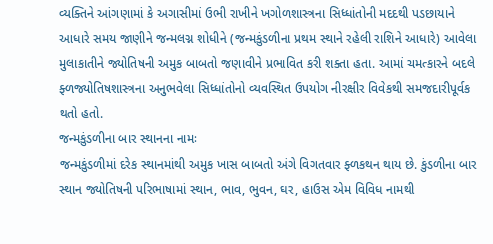વ્યક્તિને આંગણામાં કે અગાસીમાં ઉભી રાખીને ખગોળશાસ્ત્રના સિધ્ધાંતોની મદદથી પડછાયાને આધારે સમય જાણીને જન્મલગ્ન શોધીને (જન્મકુંડળીના પ્રથમ સ્થાને રહેલી રાશિને આધારે) આવેલા મુલાકાતીને જ્યોતિષની અમુક બાબતો જણાવીને પ્રભાવિત કરી શક્તા હતા. આમાં ચમત્કારને બદલે ફ્ળજ્યોતિષશાસ્ત્રના અનુભવેલા સિધ્ધાંતોનો વ્યવસ્થિત ઉપયોગ નીરક્ષીર વિવેકથી સમજદારીપૂર્વક થતો હતો.
જન્મકુંડળીના બાર સ્થાનના નામઃ
જન્મકુંડળીમાં દરેક સ્થાનમાંથી અમુક ખાસ બાબતો અંગે વિગતવાર ફ્ળકથન થાય છે. કુંડળીના બાર સ્થાન જ્યોતિષની પરિભાષામાં સ્થાન, ભાવ, ભુવન, ઘર, હાઉસ એમ વિવિધ નામથી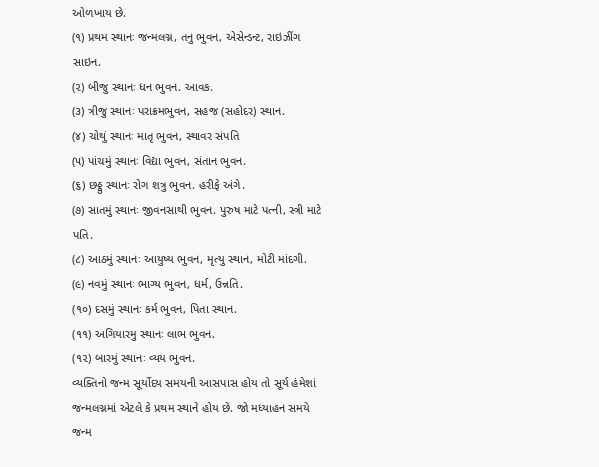ઓળખાય છે.
(૧) પ્રથમ સ્થાનઃ જન્મલગ્ન, તનુ ભુવન, એસેન્ડન્ટ, રાઇઝીંગ સાઇન.
(૨) બીજુ સ્થાનઃ ધન ભુવન. આવક.
(૩) ત્રીજુ સ્થાનઃ પરાક્રમભુવન, સહજ (સહોદર) સ્થાન.
(૪) ચોથું સ્થાનઃ માતૃ ભુવન, સ્થાવર સંપતિ
(૫) પાંચમું સ્થાનઃ વિદ્યા ભુવન, સંતાન ભુવન.
(૬) છઠ્ઠુ સ્થાનઃ રોગ શત્રુ ભુવન. હરીફે અંગે.
(૭) સાતમું સ્થાનઃ જીવનસાથી ભુવન. પુરુષ માટે પત્ની, સ્ત્રી માટે પતિ.
(૮) આઠમું સ્થાનઃ આયુષ્ય ભુવન, મૃત્યુ સ્થાન, મોટી માંદગી.
(૯) નવમું સ્થાનઃ ભાગ્ય ભુવન, ધર્મ, ઉન્નતિ.
(૧૦) દસમું સ્થાનઃ કર્મ ભુવન, પિતા સ્થાન.
(૧૧) અગિયારમુ સ્થાનઃ લાભ ભુવન.
(૧૨) બારમું સ્થાનઃ વ્યય ભુવન.
વ્યક્તિનો જન્મ સૂર્યોદય સમયની આસપાસ હોય તો સૂર્ય હંમેશાં જન્મલગ્નમાં એટલે કે પ્રથમ સ્થાને હોય છે. જો મધ્યાહન સમયે જન્મ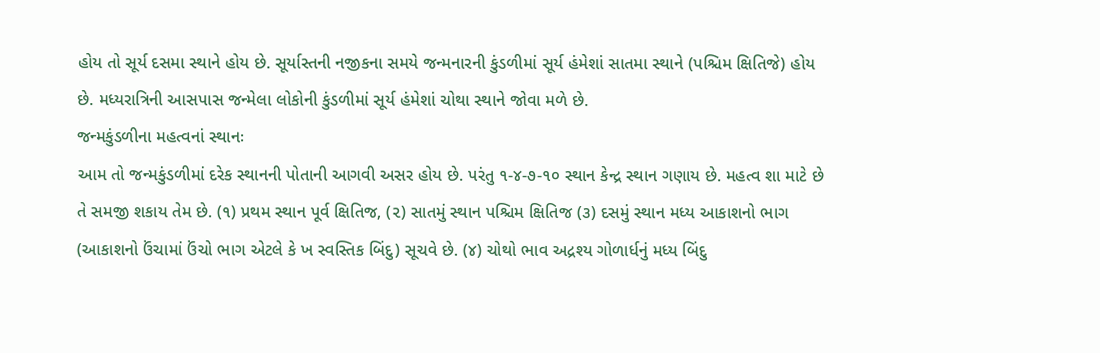હોય તો સૂર્ય દસમા સ્થાને હોય છે. સૂર્યાસ્તની નજીકના સમયે જન્મનારની કુંડળીમાં સૂર્ય હંમેશાં સાતમા સ્થાને (પશ્ચિમ ક્ષિતિજે) હોય છે. મધ્યરાત્રિની આસપાસ જન્મેલા લોકોની કુંડળીમાં સૂર્ય હંમેશાં ચોથા સ્થાને જોવા મળે છે.
જન્મકુંડળીના મહત્વનાં સ્થાનઃ
આમ તો જન્મકુંડળીમાં દરેક સ્થાનની પોતાની આગવી અસર હોય છે. પરંતુ ૧-૪-૭-૧૦ સ્થાન કેન્દ્ર સ્થાન ગણાય છે. મહત્વ શા માટે છે તે સમજી શકાય તેમ છે. (૧) પ્રથમ સ્થાન પૂર્વ ક્ષિતિજ, (૨) સાતમું સ્થાન પશ્ચિમ ક્ષિતિજ (૩) દસમું સ્થાન મધ્ય આકાશનો ભાગ (આકાશનો ઉંચામાં ઉંચો ભાગ એટલે કે ખ સ્વસ્તિક બિંદુ) સૂચવે છે. (૪) ચોથો ભાવ અદ્રશ્ય ગોળાર્ધનું મધ્ય બિંદુ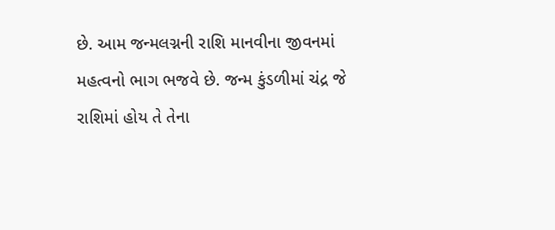છે. આમ જન્મલગ્નની રાશિ માનવીના જીવનમાં મહત્વનો ભાગ ભજવે છે. જન્મ કુંડળીમાં ચંદ્ર જે રાશિમાં હોય તે તેના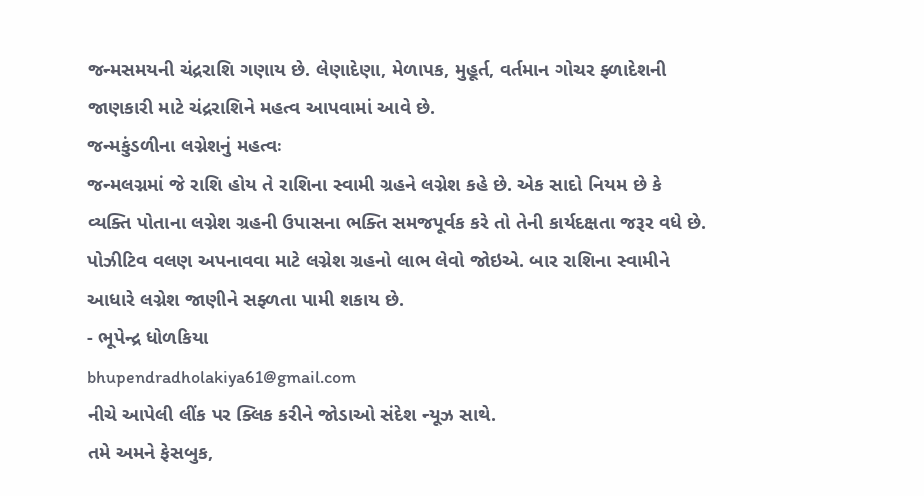જન્મસમયની ચંદ્રરાશિ ગણાય છે. લેણાદેણા, મેળાપક, મુહૂર્ત, વર્તમાન ગોચર ફ્ળાદેશની જાણકારી માટે ચંદ્રરાશિને મહત્વ આપવામાં આવે છે.
જન્મકુંડળીના લગ્નેશનું મહત્વઃ
જન્મલગ્નમાં જે રાશિ હોય તે રાશિના સ્વામી ગ્રહને લગ્નેશ કહે છે. એક સાદો નિયમ છે કે વ્યક્તિ પોતાના લગ્નેશ ગ્રહની ઉપાસના ભક્તિ સમજપૂર્વક કરે તો તેની કાર્યદક્ષતા જરૂર વધે છે. પોઝીટિવ વલણ અપનાવવા માટે લગ્નેશ ગ્રહનો લાભ લેવો જોઇએ. બાર રાશિના સ્વામીને આધારે લગ્નેશ જાણીને સફ્ળતા પામી શકાય છે.
- ભૂપેન્દ્ર ધોળકિયા
bhupendradholakiya61@gmail.com
નીચે આપેલી લીંક પર ક્લિક કરીને જોડાઓ સંદેશ ન્યૂઝ સાથે.
તમે અમને ફેસબુક,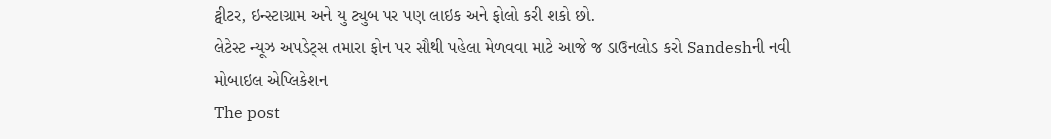ટ્વીટર, ઇન્સ્ટાગ્રામ અને યુ ટ્યુબ પર પણ લાઇક અને ફોલો કરી શકો છો.
લેટેસ્ટ ન્યૂઝ અપડેટ્સ તમારા ફોન પર સૌથી પહેલા મેળવવા માટે આજે જ ડાઉનલોડ કરો Sandeshની નવી મોબાઇલ એપ્લિકેશન
The post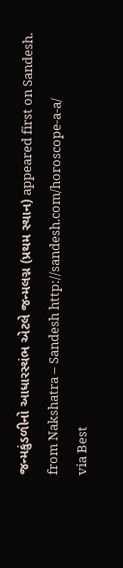જન્મકુંડળીનો આધારસ્થંભ એટલે જન્મલગ્ન (પ્રથમ સ્થાન) appeared first on Sandesh.
from Nakshatra – Sandesh http://sandesh.com/horoscope-a-a/
via Best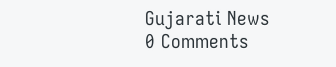Gujarati News
0 Comments